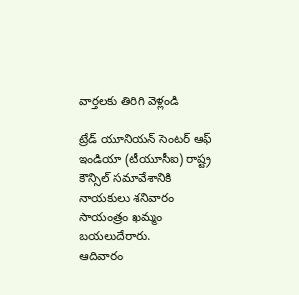వార్తలకు తిరిగి వెళ్లండి

ట్రేడ్ యూనియన్ సెంటర్ ఆఫ్ ఇండియా (టీయూసీఐ) రాష్ట్ర కౌన్సిల్ సమావేశానికి నాయకులు శనివారం సాయంత్రం ఖమ్మం బయలుదేరారు.
ఆదివారం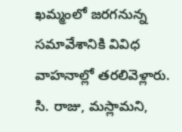ఖమ్మంలో జరగనున్న సమావేశానికి వివిధ వాహనాల్లో తరలివెళ్లారు. సి. రాజు, మస్లామని,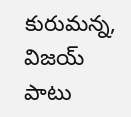కురుమన్న, విజయ్ పాటు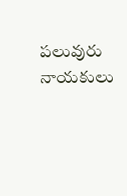పలువురు నాయకులు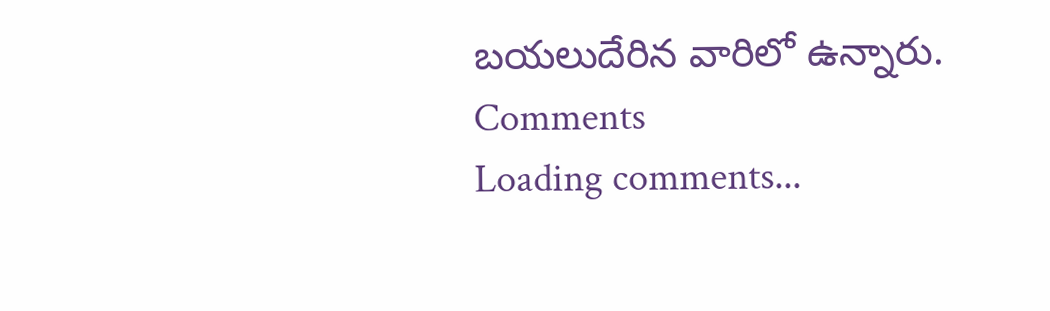బయలుదేరిన వారిలో ఉన్నారు.
Comments
Loading comments...